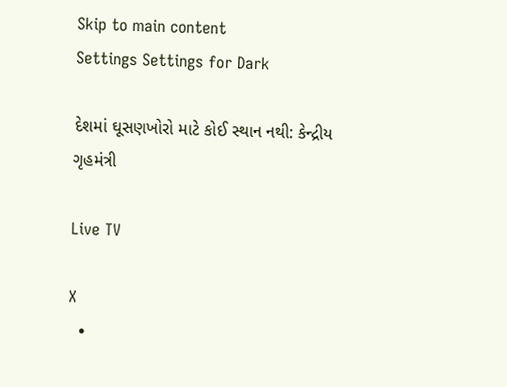Skip to main content
Settings Settings for Dark

દેશમાં ઘૂસણખોરો માટે કોઈ સ્થાન નથી: કેન્દ્રીય ગૃહમંત્રી

Live TV

X
  •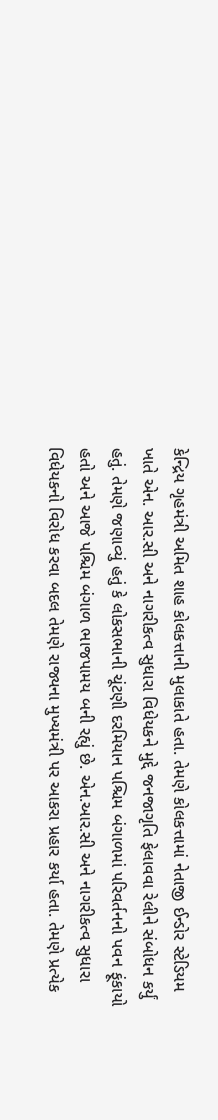કેન્દ્રિય ગૃહમંત્રી અમિત શાહ કોલકત્તાની મુલાકાતે હતા. તેમણે કોલકત્તામાં નેતાજી ઈન્ડોર સ્ટેડિયમ ખાતે એન. આર.સી અને નાગરીકત્વ સુધારા વિધેયકને મુદ્દે જનજાગૃતિ ફેલાવવા રેલીને સંબોધન કર્યું હતું. તેમણે જણાવ્યું હતું કે લોકસભાની ચૂંટણી દરમિયાન પશ્ચિમ બંગાળમાં પરિવર્તનનો પવન ફૂંકાયો હતો અને આજે પશ્ચિમ બંગાળ ભાજપામય બની રહ્યું છે. એન.આર.સી અને નાગરીકત્વ સુધારા વિધેયકનો વિરોધ કરવા બદલ તેમણે રાજ્યના મુખ્યમંત્રી પર આકરા પ્રહાર કર્યા હતા. તેમણે પ્રત્યેક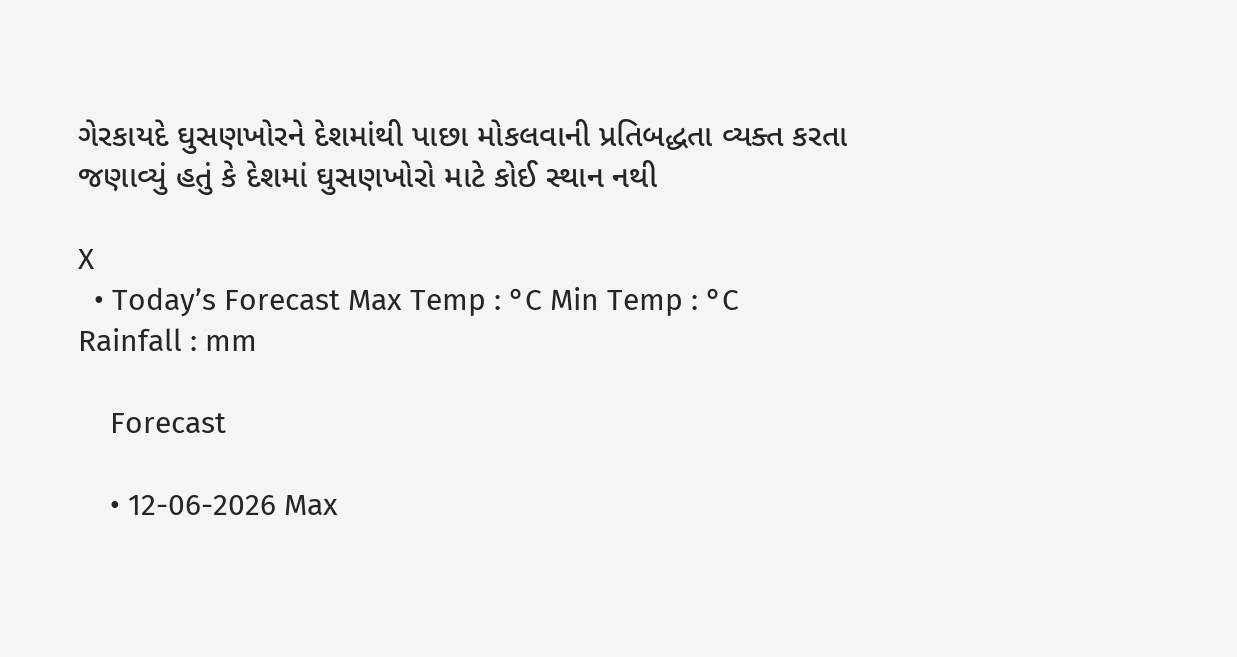ગેરકાયદે ઘુસણખોરને દેશમાંથી પાછા મોકલવાની પ્રતિબદ્ધતા વ્યક્ત કરતા જણાવ્યું હતું કે દેશમાં ઘુસણખોરો માટે કોઈ સ્થાન નથી

X
  • Today’s Forecast Max Temp : °C Min Temp : °C Rainfall : mm

    Forecast

    • 12-06-2026 Max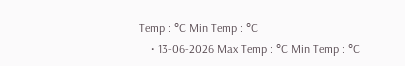Temp : °C Min Temp : °C
    • 13-06-2026 Max Temp : °C Min Temp : °C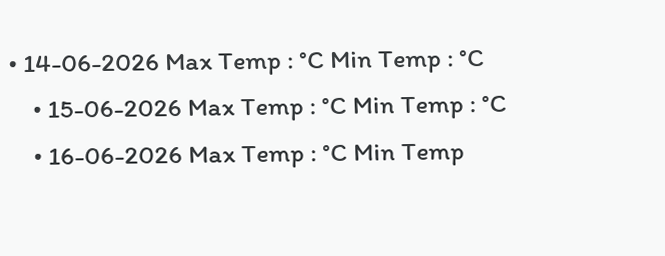• 14-06-2026 Max Temp : °C Min Temp : °C
    • 15-06-2026 Max Temp : °C Min Temp : °C
    • 16-06-2026 Max Temp : °C Min Temp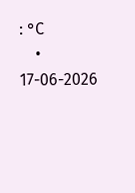: °C
    • 17-06-2026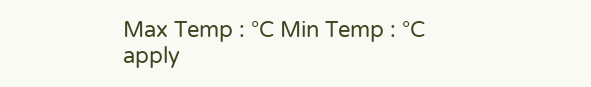Max Temp : °C Min Temp : °C
apply